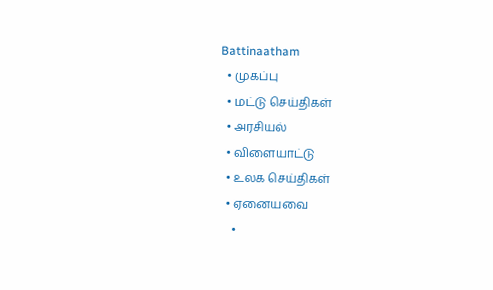Battinaatham
  • முகப்பு
  • மட்டு செய்திகள்
  • அரசியல்
  • விளையாட்டு
  • உலக செய்திகள்
  • ஏனையவை
    •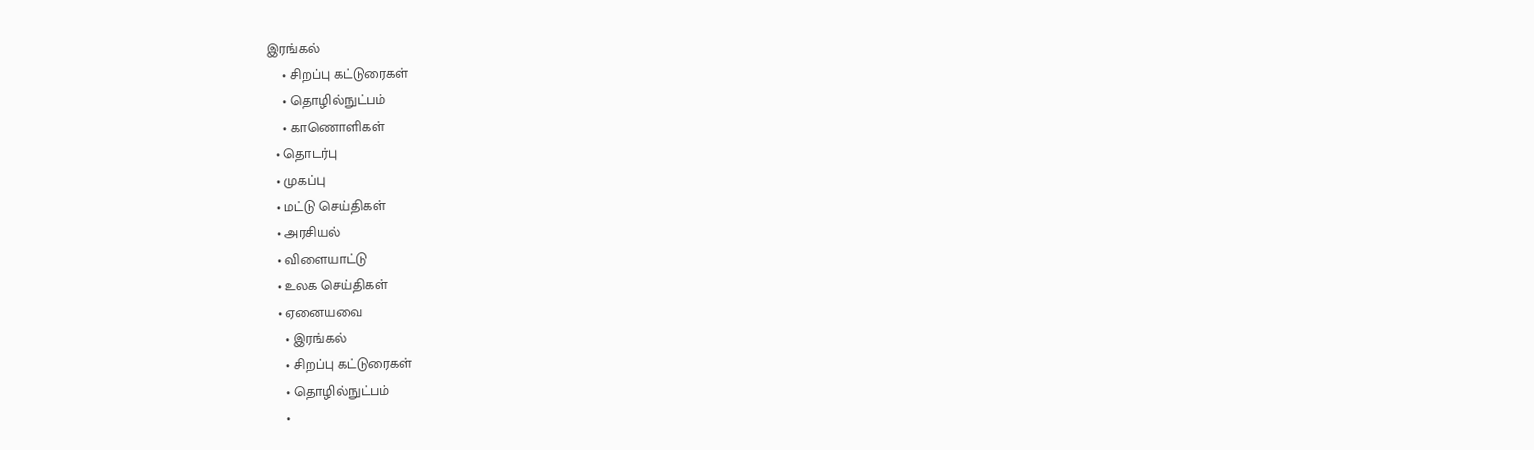இரங்கல்
    • சிறப்பு கட்டுரைகள்
    • தொழில்நுட்பம்
    • காணொளிகள்
  • தொடர்பு
  • முகப்பு
  • மட்டு செய்திகள்
  • அரசியல்
  • விளையாட்டு
  • உலக செய்திகள்
  • ஏனையவை
    • இரங்கல்
    • சிறப்பு கட்டுரைகள்
    • தொழில்நுட்பம்
    •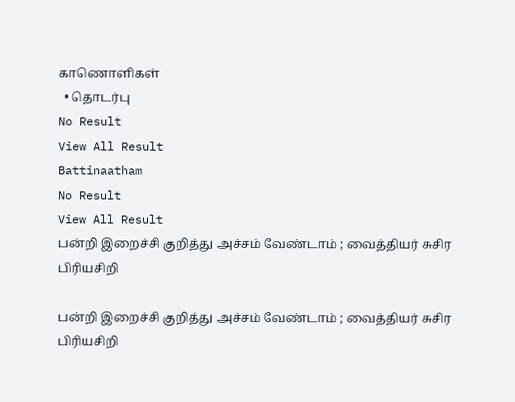காணொளிகள்
  • தொடர்பு
No Result
View All Result
Battinaatham
No Result
View All Result
பன்றி இறைச்சி குறித்து அச்சம் வேண்டாம் ; வைத்தியர் சுசிர பிரியசிறி

பன்றி இறைச்சி குறித்து அச்சம் வேண்டாம் ; வைத்தியர் சுசிர பிரியசிறி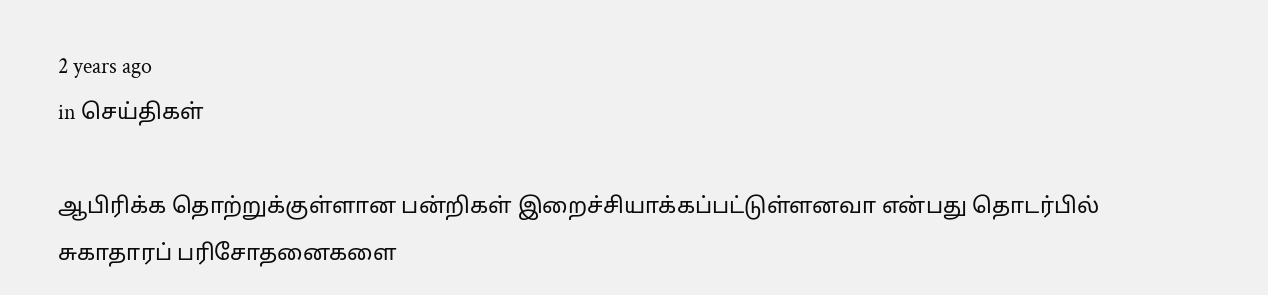2 years ago
in செய்திகள்

ஆபிரிக்க தொற்றுக்குள்ளான பன்றிகள் இறைச்சியாக்கப்பட்டுள்ளனவா என்பது தொடர்பில் சுகாதாரப் பரிசோதனைகளை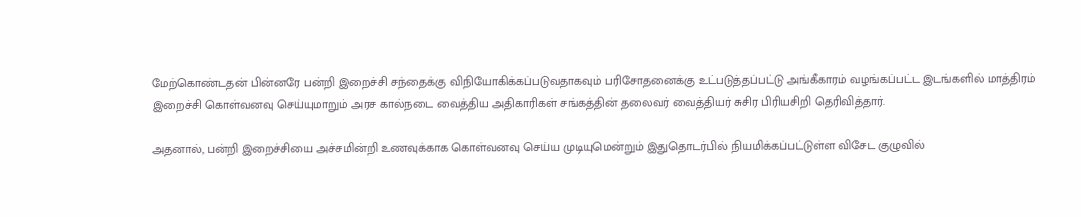மேற்கொண்டதன் பின்னரே பன்றி இறைச்சி சந்தைக்கு விநியோகிக்கப்படுவதாகவும் பரிசோதனைக்கு உட்படுத்தப்பட்டு அங்கீகாரம் வழங்கப்பட்ட இடங்களில் மாத்திரம் இறைச்சி கொள்வனவு செய்யுமாறும் அரச கால்நடை வைத்திய அதிகாரிகள் சங்கத்தின் தலைவர் வைத்தியர் சுசிர பிரியசிறி தெரிவித்தார்.

அதனால், பன்றி இறைச்சியை அச்சமின்றி உணவுக்காக கொள்வனவு செய்ய முடியுமென்றும் இதுதொடர்பில் நியமிக்கப்பட்டுள்ள விசேட குழுவில்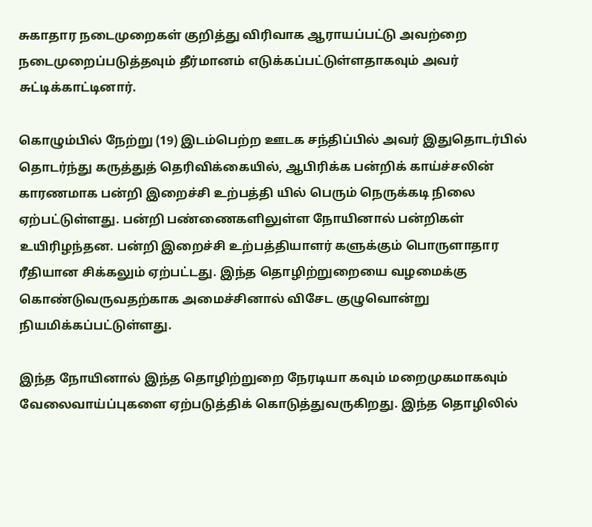சுகாதார நடைமுறைகள் குறித்து விரிவாக ஆராயப்பட்டு அவற்றை நடைமுறைப்படுத்தவும் தீர்மானம் எடுக்கப்பட்டுள்ளதாகவும் அவர் சுட்டிக்காட்டினார்.

கொழும்பில் நேற்று (19) இடம்பெற்ற ஊடக சந்திப்பில் அவர் இதுதொடர்பில் தொடர்ந்து கருத்துத் தெரிவிக்கையில், ஆபிரிக்க பன்றிக் காய்ச்சலின் காரணமாக பன்றி இறைச்சி உற்பத்தி யில் பெரும் நெருக்கடி நிலை ஏற்பட்டுள்ளது. பன்றி பண்ணைகளிலுள்ள நோயினால் பன்றிகள் உயிரிழந்தன. பன்றி இறைச்சி உற்பத்தியாளர் களுக்கும் பொருளாதார ரீதியான சிக்கலும் ஏற்பட்டது. இந்த தொழிற்றுறையை வழமைக்கு கொண்டுவருவதற்காக அமைச்சினால் விசேட குழுவொன்று நியமிக்கப்பட்டுள்ளது.

இந்த நோயினால் இந்த தொழிற்றுறை நேரடியா கவும் மறைமுகமாகவும் வேலைவாய்ப்புகளை ஏற்படுத்திக் கொடுத்துவருகிறது. இந்த தொழிலில்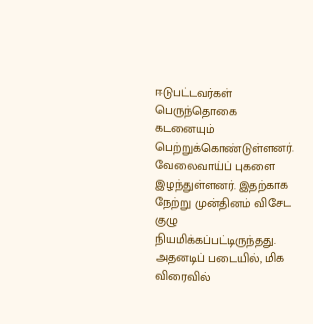ஈடுபட்டவர்கள் பெருந்தொகை கடனையும் பெற்றுக்கொண்டுள்ளனர். வேலைவாய்ப் புகளை இழந்துள்ளனர். இதற்காக நேற்று முன்தினம் விசேட குழு நியமிக்கப்பட்டிருந்தது. அதனடிப் படையில், மிக விரைவில்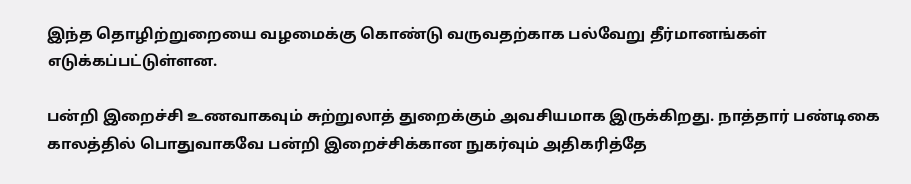இந்த தொழிற்றுறையை வழமைக்கு கொண்டு வருவதற்காக பல்வேறு தீர்மானங்கள் எடுக்கப்பட்டுள்ளன.

பன்றி இறைச்சி உணவாகவும் சுற்றுலாத் துறைக்கும் அவசியமாக இருக்கிறது. நாத்தார் பண்டிகை காலத்தில் பொதுவாகவே பன்றி இறைச்சிக்கான நுகர்வும் அதிகரித்தே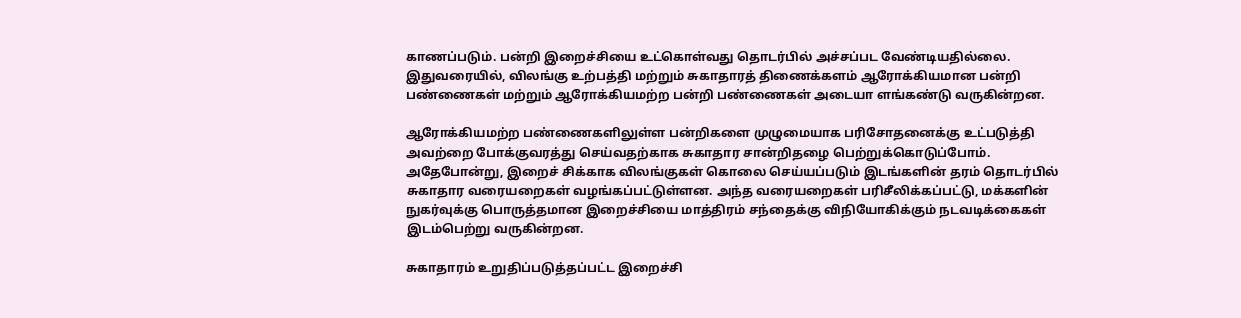காணப்படும். பன்றி இறைச்சியை உட்கொள்வது தொடர்பில் அச்சப்பட வேண்டியதில்லை. இதுவரையில், விலங்கு உற்பத்தி மற்றும் சுகாதாரத் திணைக்களம் ஆரோக்கியமான பன்றி பண்ணைகள் மற்றும் ஆரோக்கியமற்ற பன்றி பண்ணைகள் அடையா ளங்கண்டு வருகின்றன.

ஆரோக்கியமற்ற பண்ணைகளிலுள்ள பன்றிகளை முழுமையாக பரிசோதனைக்கு உட்படுத்தி அவற்றை போக்குவரத்து செய்வதற்காக சுகாதார சான்றிதழை பெற்றுக்கொடுப்போம். அதேபோன்று, இறைச் சிக்காக விலங்குகள் கொலை செய்யப்படும் இடங்களின் தரம் தொடர்பில் சுகாதார வரையறைகள் வழங்கப்பட்டுள்ளன. அந்த வரையறைகள் பரிசீலிக்கப்பட்டு, மக்களின் நுகர்வுக்கு பொருத்தமான இறைச்சியை மாத்திரம் சந்தைக்கு விநியோகிக்கும் நடவடிக்கைகள் இடம்பெற்று வருகின்றன.

சுகாதாரம் உறுதிப்படுத்தப்பட்ட இறைச்சி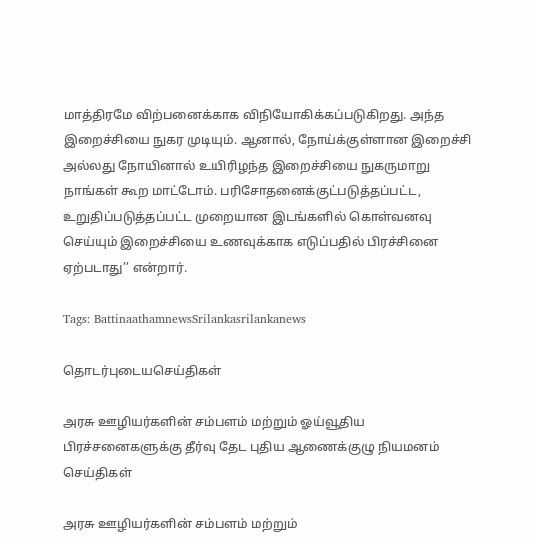மாத்திரமே விற்பனைக்காக விநியோகிக்கப்படுகிறது. அந்த இறைச்சியை நுகர முடியும். ஆனால், நோய்க்குள்ளான இறைச்சி அல்லது நோயினால் உயிரிழந்த இறைச்சியை நுகருமாறு நாங்கள் கூற மாட்டோம். பரிசோதனைக்குட்படுத்தப்பட்ட, உறுதிப்படுத்தப்பட்ட முறையான இடங்களில் கொள்வனவு செய்யும் இறைச்சியை உணவுக்காக எடுப்பதில் பிரச்சினை ஏற்படாது’’ என்றார்.

Tags: BattinaathamnewsSrilankasrilankanews

தொடர்புடையசெய்திகள்

அரசு ஊழியர்களின் சம்பளம் மற்றும் ஓய்வூதிய பிரச்சனைகளுக்கு தீர்வு தேட புதிய ஆணைக்குழு நியமனம்
செய்திகள்

அரசு ஊழியர்களின் சம்பளம் மற்றும்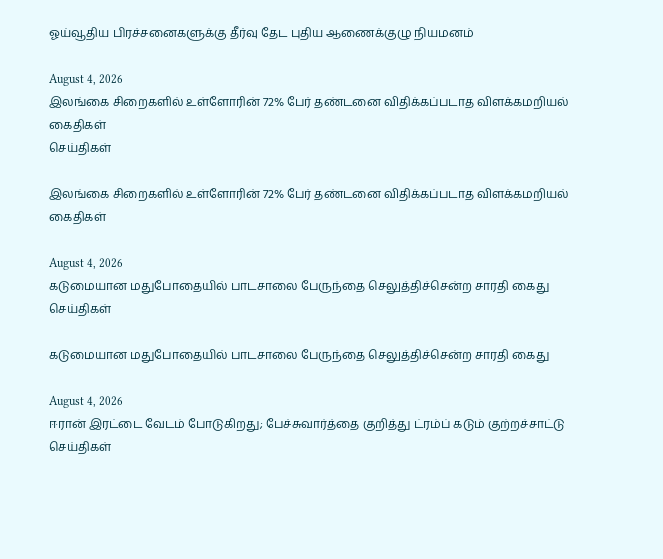ஓய்வூதிய பிரச்சனைகளுக்கு தீர்வு தேட புதிய ஆணைக்குழு நியமனம்

August 4, 2026
இலங்கை சிறைகளில் உள்ளோரின் 72% பேர் தண்டனை விதிக்கப்படாத விளக்கமறியல் கைதிகள்
செய்திகள்

இலங்கை சிறைகளில் உள்ளோரின் 72% பேர் தண்டனை விதிக்கப்படாத விளக்கமறியல் கைதிகள்

August 4, 2026
கடுமையான மதுபோதையில் பாடசாலை பேருந்தை செலுத்திச்சென்ற சாரதி கைது
செய்திகள்

கடுமையான மதுபோதையில் பாடசாலை பேருந்தை செலுத்திச்சென்ற சாரதி கைது

August 4, 2026
ஈரான் இரட்டை வேடம் போடுகிறது; பேச்சுவார்த்தை குறித்து ட்ரம்ப் கடும் குற்றச்சாட்டு
செய்திகள்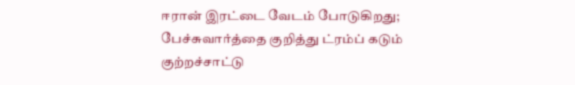ஈரான் இரட்டை வேடம் போடுகிறது; பேச்சுவார்த்தை குறித்து ட்ரம்ப் கடும் குற்றச்சாட்டு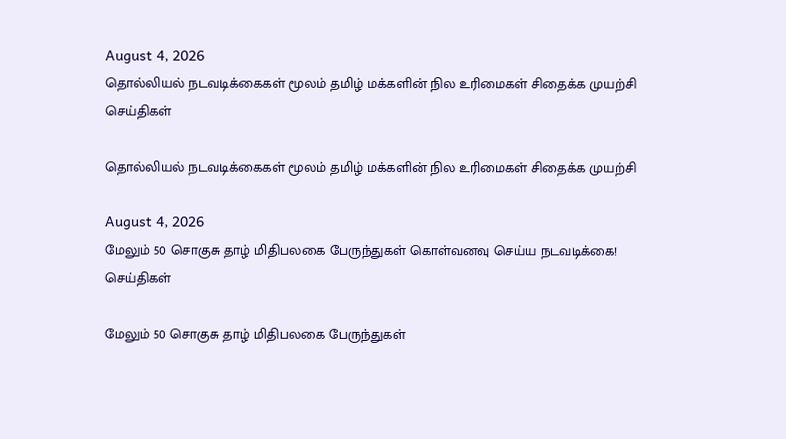August 4, 2026
தொல்லியல் நடவடிக்கைகள் மூலம் தமிழ் மக்களின் நில உரிமைகள் சிதைக்க முயற்சி
செய்திகள்

தொல்லியல் நடவடிக்கைகள் மூலம் தமிழ் மக்களின் நில உரிமைகள் சிதைக்க முயற்சி

August 4, 2026
மேலும் 50 சொகுசு தாழ் மிதிபலகை பேருந்துகள் கொள்வனவு செய்ய நடவடிக்கை!
செய்திகள்

மேலும் 50 சொகுசு தாழ் மிதிபலகை பேருந்துகள்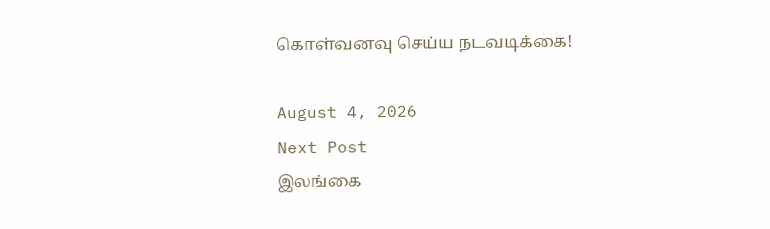கொள்வனவு செய்ய நடவடிக்கை!

August 4, 2026
Next Post
இலங்கை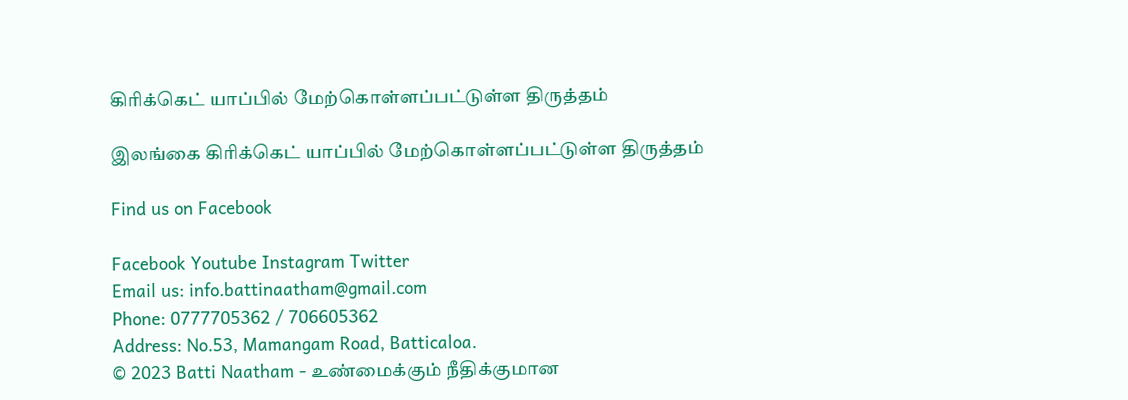கிரிக்கெட் யாப்பில் மேற்கொள்ளப்பட்டுள்ள திருத்தம்

இலங்கை கிரிக்கெட் யாப்பில் மேற்கொள்ளப்பட்டுள்ள திருத்தம்

Find us on Facebook

Facebook Youtube Instagram Twitter
Email us: info.battinaatham@gmail.com
Phone: 0777705362 / 706605362
Address: No.53, Mamangam Road, Batticaloa.
© 2023 Batti Naatham - உண்மைக்கும் நீதிக்குமான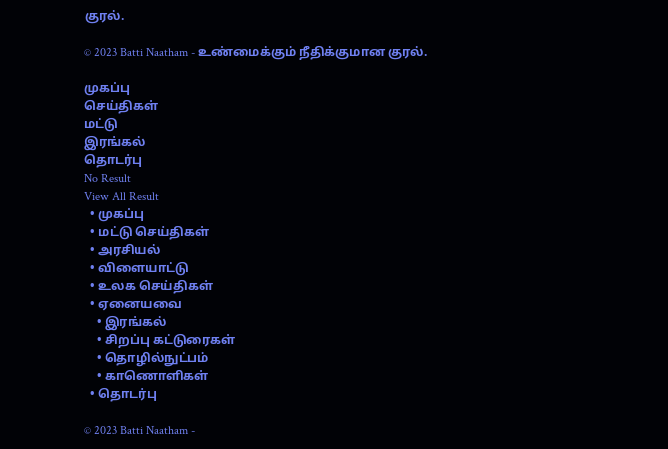குரல்.

© 2023 Batti Naatham - உண்மைக்கும் நீதிக்குமான குரல்.

முகப்பு
செய்திகள்
மட்டு
இரங்கல்
தொடர்பு
No Result
View All Result
  • முகப்பு
  • மட்டு செய்திகள்
  • அரசியல்
  • விளையாட்டு
  • உலக செய்திகள்
  • ஏனையவை
    • இரங்கல்
    • சிறப்பு கட்டுரைகள்
    • தொழில்நுட்பம்
    • காணொளிகள்
  • தொடர்பு

© 2023 Batti Naatham -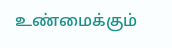உண்மைக்கும்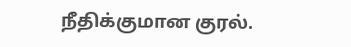நீதிக்குமான குரல்.